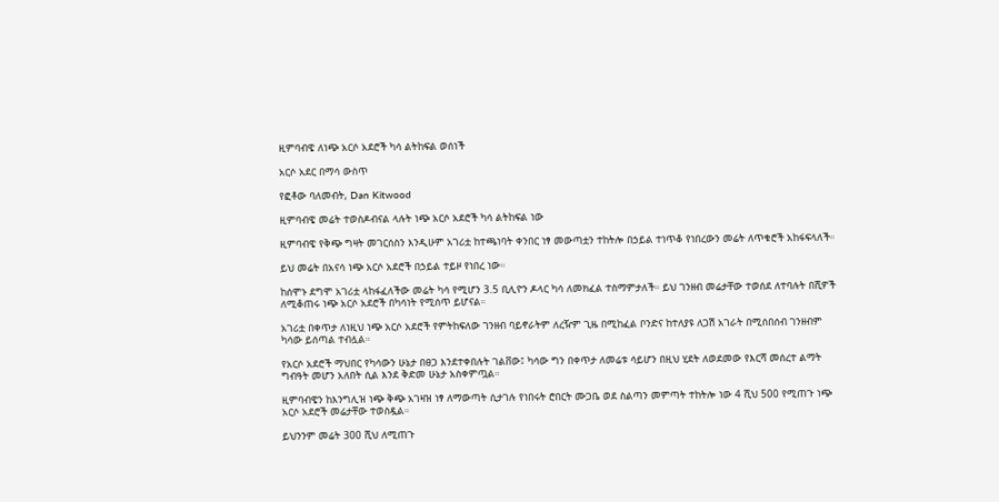ዚምባብዌ ለነጭ አርሶ አደሮች ካሳ ልትከፍል ወሰነች

አርሶ አደር በማሳ ውስጥ

የፎቶው ባለመብት, Dan Kitwood

ዚምባብዌ መሬት ተወስዶብናል ላሉት ነጭ አርሶ አደሮች ካሳ ልትከፍል ነው

ዚምባብዌ የቅጭ ግዛት መገርሰስን እንዲሁም አገሪቷ ከተጫነባት ቀንበር ነፃ መውጣቷን ተከትሎ በኃይል ተነጥቆ የነበረውን መሬት ለጥቁሮች አከፋፍላለች።

ይህ መሬት በአናሳ ነጭ አርሶ አደሮች በኃይል ተይዞ የነበረ ነው።

ከሰሞኑ ደግሞ አገሪቷ ላከፋፈለችው መሬት ካሳ የሚሆን 3.5 ቢሊዮን ዶላር ካሳ ለመክፈል ተስማምታለች። ይህ ገንዘብ መሬታቸው ተወሰደ ለተባሉት በሺዎች ለሚቆጠሩ ነጭ አርሶ አደሮች በካሳነት የሚሰጥ ይሆናል።

አገሪቷ በቀጥታ ለነዚህ ነጭ አርሶ አደሮች የምትከፍለው ገንዘብ ባይኖራትም ለረዥም ጊዜ በሚከፈል ቦንድና ከተለያዩ ለጋሽ አገራት በሚሰበሰብ ገንዘብም ካሳው ይሰጣል ተብሏል።

የአርሶ አደሮች ማህበር የካሳውን ሁኔታ በፀጋ እንደተቀበሉት ገልቨው፤ ካሳው ግን በቀጥታ ለመሬቱ ሳይሆን በዚህ ሂደት ለወደመው የእርሻ መሰረተ ልማት ግብዓት መሆን አለበት ሲል እንደ ቅድመ ሁኔታ አስቀምጧል።

ዚምባብዌን ከእንግሊዝ ነጭ ቅጭ አገዛዝ ነፃ ለማውጣት ሲታገሉ የነበሩት ሮበርት ሙጋቤ ወደ ስልጣን መምጣት ተከትሎ ነው 4 ሺህ 500 የሚጠጉ ነጭ አርሶ አደሮች መሬታቸው ተወስዷል።

ይህንንም መሬት 300 ሺህ ለሚጠጉ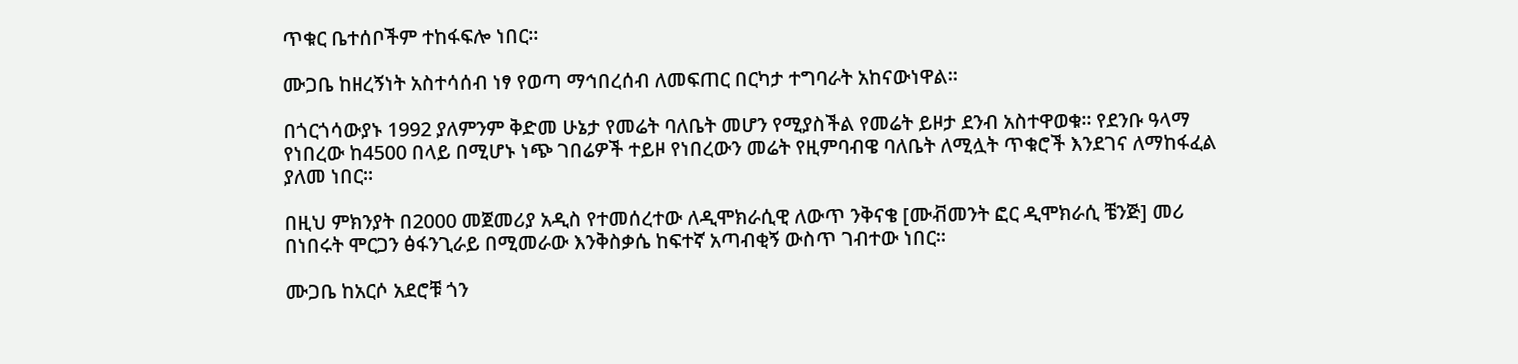ጥቁር ቤተሰቦችም ተከፋፍሎ ነበር።

ሙጋቤ ከዘረኝነት አስተሳሰብ ነፃ የወጣ ማኅበረሰብ ለመፍጠር በርካታ ተግባራት አከናውነዋል።

በጎርጎሳውያኑ 1992 ያለምንም ቅድመ ሁኔታ የመሬት ባለቤት መሆን የሚያስችል የመሬት ይዞታ ደንብ አስተዋወቁ። የደንቡ ዓላማ የነበረው ከ4500 በላይ በሚሆኑ ነጭ ገበሬዎች ተይዞ የነበረውን መሬት የዚምባብዌ ባለቤት ለሚሏት ጥቁሮች እንደገና ለማከፋፈል ያለመ ነበር።

በዚህ ምክንያት በ2000 መጀመሪያ አዲስ የተመሰረተው ለዲሞክራሲዊ ለውጥ ንቅናቄ [ሙቭመንት ፎር ዲሞክራሲ ቼንጅ] መሪ በነበሩት ሞርጋን ፅፋንጊራይ በሚመራው እንቅስቃሴ ከፍተኛ አጣብቂኝ ውስጥ ገብተው ነበር።

ሙጋቤ ከአርሶ አደሮቹ ጎን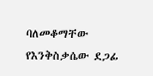ባለመቆማቸው የእንቅስቃሴው ደጋፊ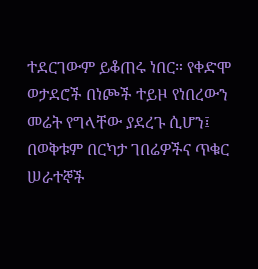ተደርገውም ይቆጠሩ ነበር። የቀድሞ ወታደሮች በነጮች ተይዞ የነበረውን መሬት የግላቸው ያደረጉ ሲሆን፤ በወቅቱም በርካታ ገበሬዎችና ጥቁር ሠራተኞች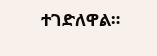ተገድለዋል።